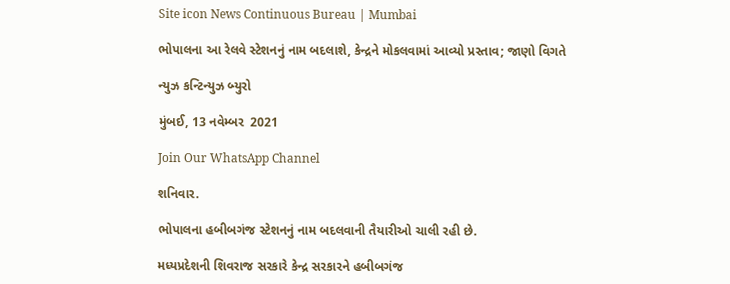Site icon News Continuous Bureau | Mumbai

ભોપાલના આ રેલવે સ્ટેશનનું નામ બદલાશે, કેન્દ્રને મોકલવામાં આવ્યો પ્રસ્તાવ; જાણો વિગતે

ન્યુઝ કન્ટિન્યુઝ બ્યુરો

મુંબઈ, 13 નવેમ્બર  2021

Join Our WhatsApp Channel

શનિવાર.

ભોપાલના હબીબગંજ સ્ટેશનનું નામ બદલવાની તૈયારીઓ ચાલી રહી છે.

મધ્યપ્રદેશની શિવરાજ સરકારે કેન્દ્ર સરકારને હબીબગંજ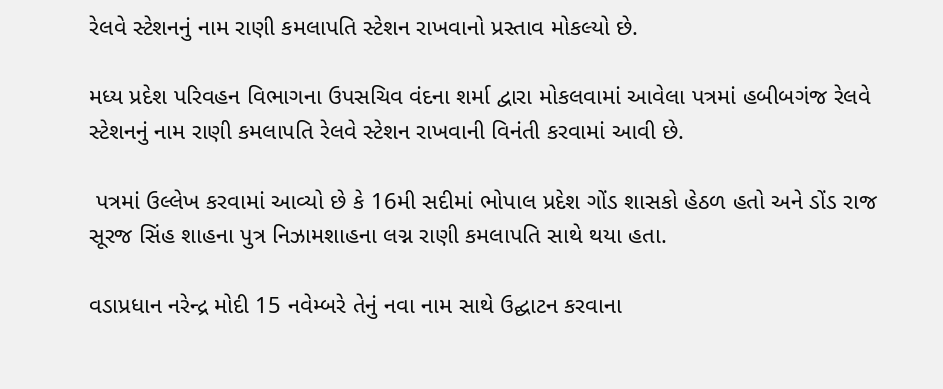રેલવે સ્ટેશનનું નામ રાણી કમલાપતિ સ્ટેશન રાખવાનો પ્રસ્તાવ મોકલ્યો છે.

મધ્ય પ્રદેશ પરિવહન વિભાગના ઉપસચિવ વંદના શર્મા દ્વારા મોકલવામાં આવેલા પત્રમાં હબીબગંજ રેલવે સ્ટેશનનું નામ રાણી કમલાપતિ રેલવે સ્ટેશન રાખવાની વિનંતી કરવામાં આવી છે.

 પત્રમાં ઉલ્લેખ કરવામાં આવ્યો છે કે 16મી સદીમાં ભોપાલ પ્રદેશ ગોંડ શાસકો હેઠળ હતો અને ડોંડ રાજ સૂરજ સિંહ શાહના પુત્ર નિઝામશાહના લગ્ન રાણી કમલાપતિ સાથે થયા હતા.

વડાપ્રધાન નરેન્દ્ર મોદી 15 નવેમ્બરે તેનું નવા નામ સાથે ઉદ્ઘાટન કરવાના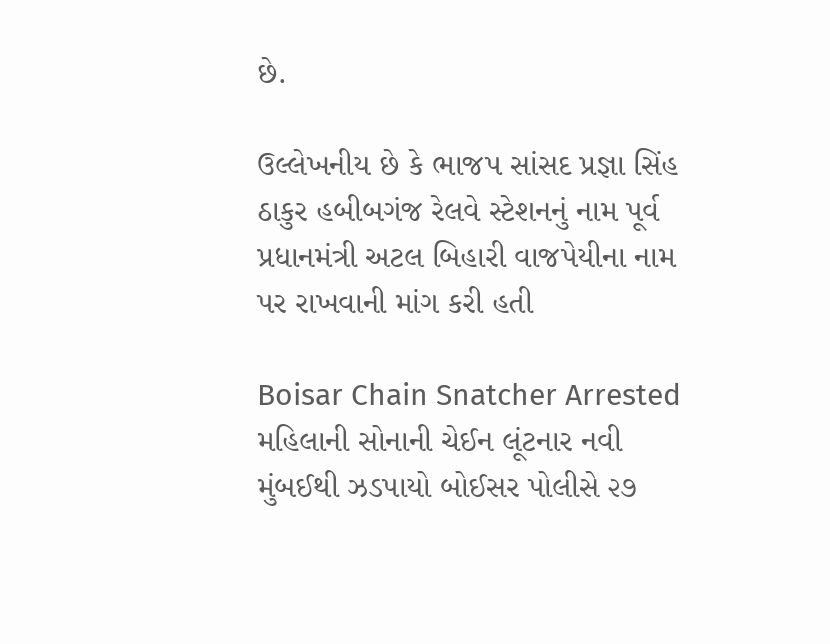છે.

ઉલ્લેખનીય છે કે ભાજપ સાંસદ પ્રજ્ઞા સિંહ ઠાકુર હબીબગંજ રેલવે સ્ટેશનનું નામ પૂર્વ પ્રધાનમંત્રી અટલ બિહારી વાજપેયીના નામ પર રાખવાની માંગ કરી હતી

Boisar Chain Snatcher Arrested મહિલાની સોનાની ચેઈન લૂંટનાર નવી મુંબઈથી ઝડપાયો બોઈસર પોલીસે ૨૭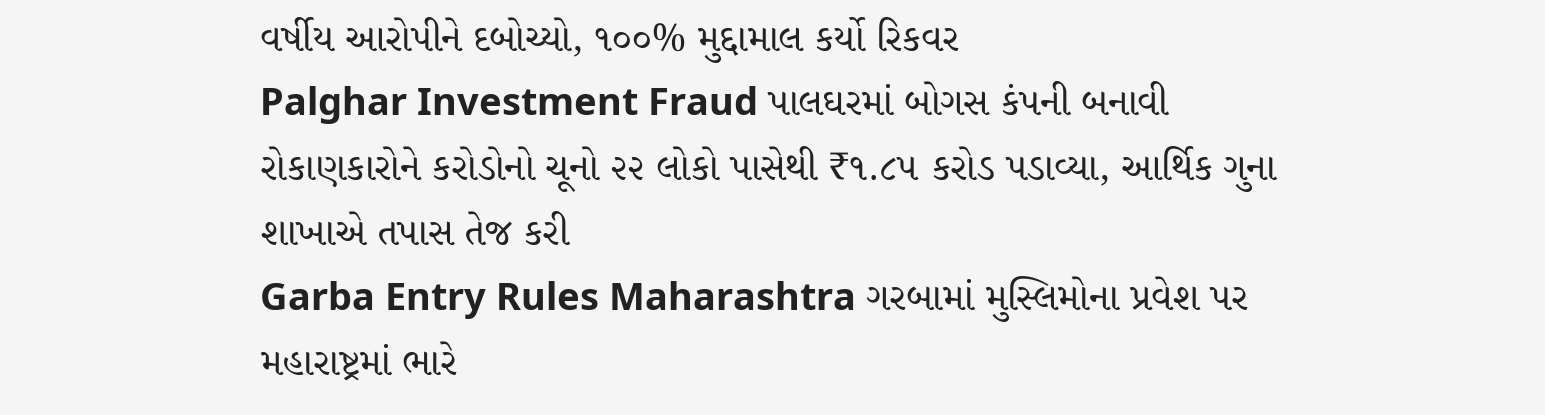વર્ષીય આરોપીને દબોચ્યો, ૧૦૦% મુદ્દામાલ કર્યો રિકવર
Palghar Investment Fraud પાલઘરમાં બોગસ કંપની બનાવી રોકાણકારોને કરોડોનો ચૂનો ૨૨ લોકો પાસેથી ₹૧.૮૫ કરોડ પડાવ્યા, આર્થિક ગુના શાખાએ તપાસ તેજ કરી
Garba Entry Rules Maharashtra ગરબામાં મુસ્લિમોના પ્રવેશ પર મહારાષ્ટ્રમાં ભારે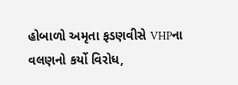હોબાળો અમૃતા ફડણવીસે VHPના વલણનો કર્યો વિરોધ,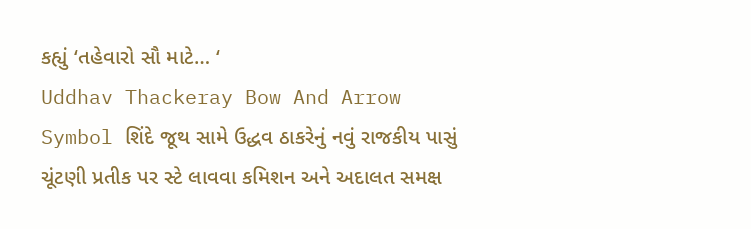કહ્યું ‘તહેવારો સૌ માટે… ‘
Uddhav Thackeray Bow And Arrow Symbol શિંદે જૂથ સામે ઉદ્ધવ ઠાકરેનું નવું રાજકીય પાસું ચૂંટણી પ્રતીક પર સ્ટે લાવવા કમિશન અને અદાલત સમક્ષ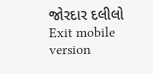જોરદાર દલીલો
Exit mobile version